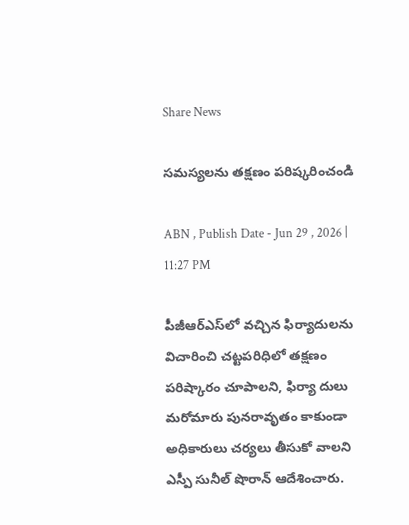Share News

సమస్యలను తక్షణం పరిష్కరించండి

ABN , Publish Date - Jun 29 , 2026 | 11:27 PM

పీజీఆర్‌ఎస్‌లో వచ్చిన ఫిర్యాదులను విచారించి చట్టపరిధిలో తక్షణం పరిష్కారం చూపాలని, ఫిర్యా దులు మరోమారు పునరావృతం కాకుండా అధికారులు చర్యలు తీసుకో వాలని ఎస్పీ సునీల్‌ షొరాన్‌ ఆదేశించారు.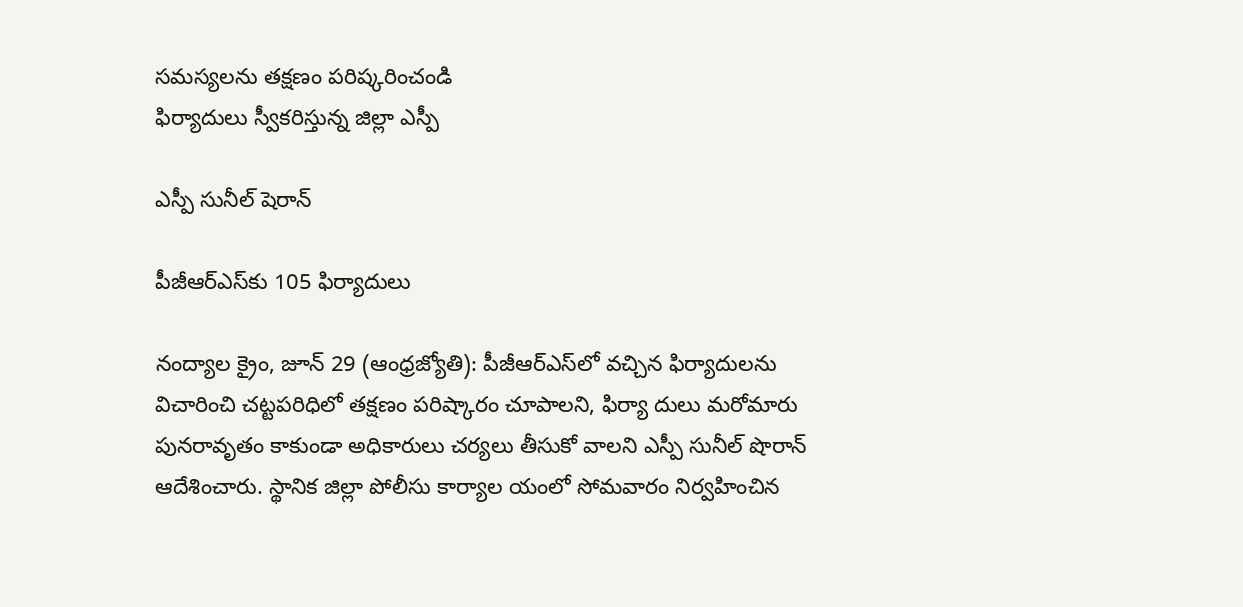సమస్యలను తక్షణం పరిష్కరించండి
ఫిర్యాదులు స్వీకరిస్తున్న జిల్లా ఎస్పీ

ఎస్పీ సునీల్‌ షెరాన్‌

పీజీఆర్‌ఎస్‌కు 105 ఫిర్యాదులు

నంద్యాల క్రైం, జూన్‌ 29 (ఆంధ్రజ్యోతి): పీజీఆర్‌ఎస్‌లో వచ్చిన ఫిర్యాదులను విచారించి చట్టపరిధిలో తక్షణం పరిష్కారం చూపాలని, ఫిర్యా దులు మరోమారు పునరావృతం కాకుండా అధికారులు చర్యలు తీసుకో వాలని ఎస్పీ సునీల్‌ షొరాన్‌ ఆదేశించారు. స్థానిక జిల్లా పోలీసు కార్యాల యంలో సోమవారం నిర్వహించిన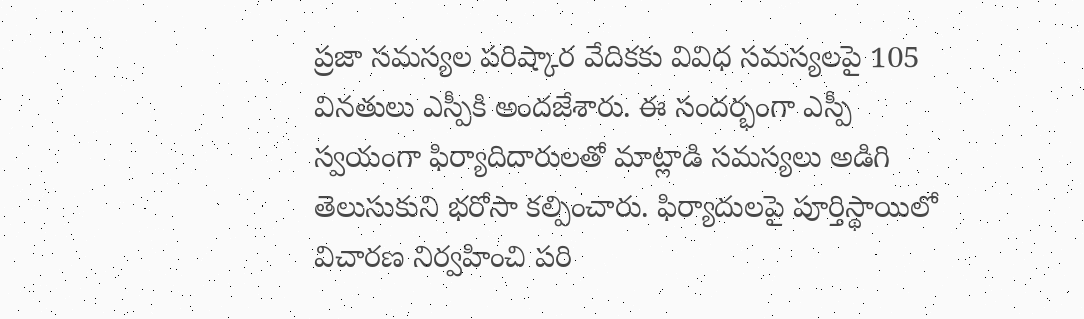ప్రజా సమస్యల పరిష్కార వేదికకు వివిధ సమస్యలపై 105 వినతులు ఎస్పీకి అందజేశారు. ఈ సందర్భంగా ఎస్పీ స్వయంగా ఫిర్యాదిదారులతో మాట్లాడి సమస్యలు అడిగి తెలుసుకుని భరోసా కల్పించారు. ఫిర్యాదులపై పూర్తిస్థాయిలో విచారణ నిర్వహించి పరి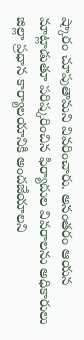ష్కారం చూపుతామని వివరించారు. అనంతరం ఆయన మాట్లాడుతూ పరిష్కరించిన ఫిర్యాదుల వివరాలను అధికారులు జిల్లా ప్రధాన కార్యాలయానికి అందజేయాలని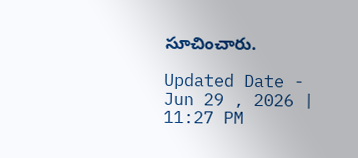సూచించారు.

Updated Date - Jun 29 , 2026 | 11:27 PM